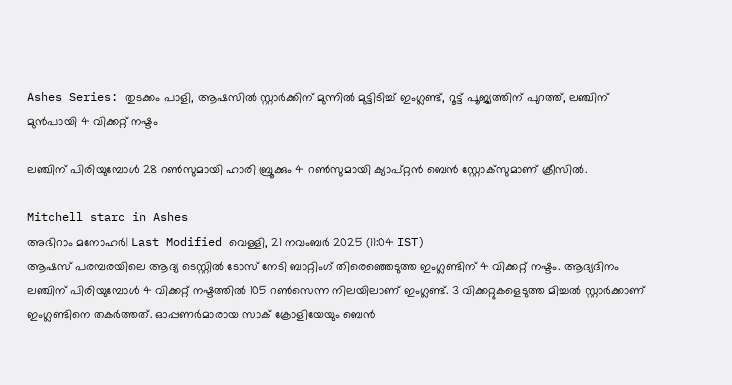Ashes Series: തുടക്കം പാളി, ആഷസിൽ സ്റ്റാർക്കിന് മുന്നിൽ മുട്ടിടിച്ച് ഇംഗ്ലണ്ട്, റൂട്ട് പൂജ്യത്തിന് പുറത്ത്, ലഞ്ചിന് മുൻപായി 4 വിക്കറ്റ് നഷ്ടം

ലഞ്ചിന് പിരിയുമ്പോള്‍ 28 റണ്‍സുമായി ഹാരി ബ്രൂക്കും 4 റണ്‍സുമായി ക്യാപ്റ്റന്‍ ബെന്‍ സ്റ്റോക്‌സുമാണ് ക്രീസില്‍.

Mitchell starc in Ashes
അഭിറാം മനോഹർ| Last Modified വെള്ളി, 21 നവം‌ബര്‍ 2025 (11:04 IST)
ആഷസ് പരമ്പരയിലെ ആദ്യ ടെസ്റ്റില്‍ ടോസ് നേടി ബാറ്റിംഗ് തിരെഞ്ഞെടുത്ത ഇംഗ്ലണ്ടിന് 4 വിക്കറ്റ് നഷ്ടം. ആദ്യദിനം ലഞ്ചിന് പിരിയുമ്പോള്‍ 4 വിക്കറ്റ് നഷ്ടത്തില്‍ 105 റണ്‍സെന്ന നിലയിലാണ് ഇംഗ്ലണ്ട്. 3 വിക്കറ്റുകളെടുത്ത മിച്ചല്‍ സ്റ്റാര്‍ക്കാണ് ഇംഗ്ലണ്ടിനെ തകര്‍ത്തത്. ഓപ്പണര്‍മാരായ സാക് ക്രോളിയേയും ബെന്‍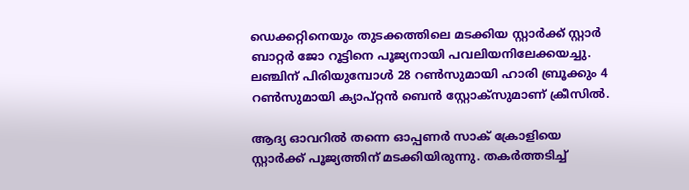ഡെക്കറ്റിനെയും തുടക്കത്തിലെ മടക്കിയ സ്റ്റാര്‍ക്ക് സ്റ്റാര്‍ ബാറ്റര്‍ ജോ റൂട്ടിനെ പൂജ്യനായി പവലിയനിലേക്കയച്ചു. ലഞ്ചിന് പിരിയുമ്പോള്‍ 28 റണ്‍സുമായി ഹാരി ബ്രൂക്കും 4 റണ്‍സുമായി ക്യാപ്റ്റന്‍ ബെന്‍ സ്റ്റോക്‌സുമാണ് ക്രീസില്‍.

ആദ്യ ഓവറില്‍ തന്നെ ഓപ്പണര്‍ സാക് ക്രോളിയെ സ്റ്റാര്‍ക്ക് പൂജ്യത്തിന് മടക്കിയിരുന്നു. തകര്‍ത്തടിച്ച്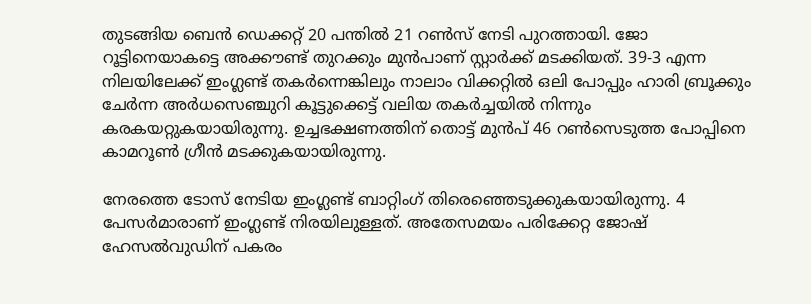തുടങ്ങിയ ബെന്‍ ഡെക്കറ്റ് 20 പന്തില്‍ 21 റണ്‍സ് നേടി പുറത്തായി. ജോ റൂട്ടിനെയാകട്ടെ അക്കൗണ്ട് തുറക്കും മുന്‍പാണ് സ്റ്റാര്‍ക്ക് മടക്കിയത്. 39-3 എന്ന നിലയിലേക്ക് ഇംഗ്ലണ്ട് തകര്‍ന്നെങ്കിലും നാലാം വിക്കറ്റില്‍ ഒലി പോപ്പും ഹാരി ബ്രൂക്കും ചേര്‍ന്ന അര്‍ധസെഞ്ചുറി കൂട്ടുക്കെട്ട് വലിയ തകര്‍ച്ചയില്‍ നിന്നും കരകയറ്റുകയായിരുന്നു. ഉച്ചഭക്ഷണത്തിന് തൊട്ട് മുന്‍പ് 46 റണ്‍സെടുത്ത പോപ്പിനെ കാമറൂണ്‍ ഗ്രീന്‍ മടക്കുകയായിരുന്നു.

നേരത്തെ ടോസ് നേടിയ ഇംഗ്ലണ്ട് ബാറ്റിംഗ് തിരെഞ്ഞെടുക്കുകയായിരുന്നു. 4 പേസര്‍മാരാണ് ഇംഗ്ലണ്ട് നിരയിലുള്ളത്. അതേസമയം പരിക്കേറ്റ ജോഷ് ഹേസല്‍വുഡിന് പകരം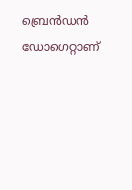ബ്രെന്‍ഡന്‍ ഡോഗെറ്റാണ്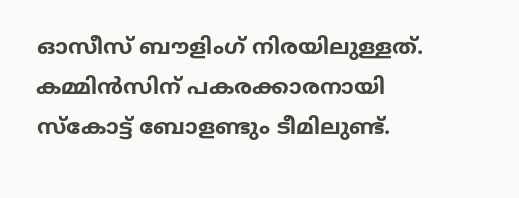ഓസീസ് ബൗളിംഗ് നിരയിലുള്ളത്. കമ്മിന്‍സിന് പകരക്കാരനായി സ്‌കോട്ട് ബോളണ്ടും ടീമിലുണ്ട്.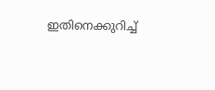ഇതിനെക്കുറിച്ച്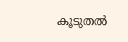കൂടുതല്‍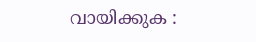വായിക്കുക :